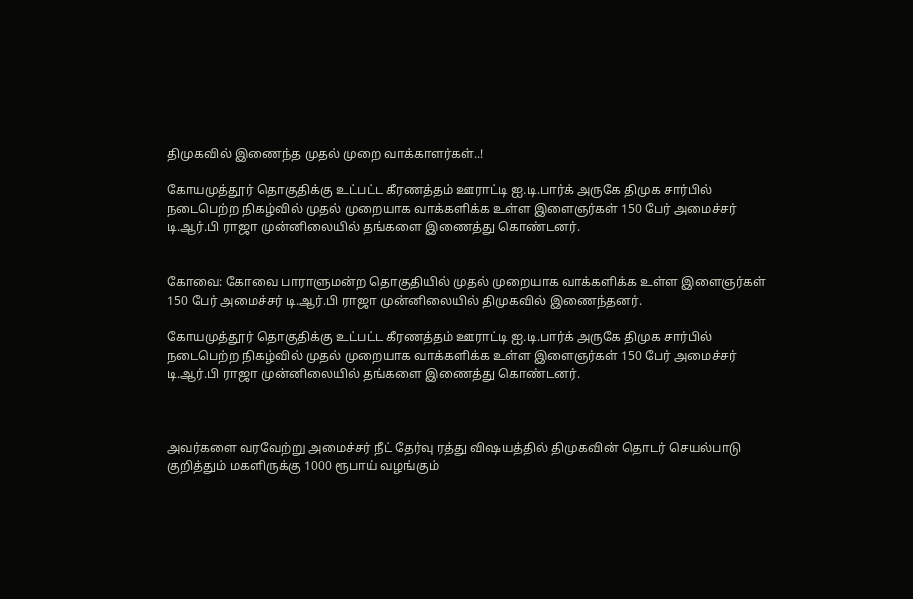திமுகவில் இணைந்த முதல் முறை வாக்காளர்கள்..!

கோயமுத்தூர் தொகுதிக்கு உட்பட்ட கீரணத்தம் ஊராட்டி ஐ.டி.பார்க் அருகே திமுக சார்பில் நடைபெற்ற நிகழ்வில் முதல் முறையாக வாக்களிக்க உள்ள இளைஞர்கள் 150 பேர் அமைச்சர் டி.ஆர்.பி ராஜா முன்னிலையில் தங்களை இணைத்து கொண்டனர்.


கோவை: கோவை பாராளுமன்ற தொகுதியில் முதல் முறையாக வாக்களிக்க உள்ள இளைஞர்கள் 150 பேர் அமைச்சர் டி.ஆர்.பி ராஜா முன்னிலையில் திமுகவில் இணைந்தனர்.

கோயமுத்தூர் தொகுதிக்கு உட்பட்ட கீரணத்தம் ஊராட்டி ஐ.டி.பார்க் அருகே திமுக சார்பில் நடைபெற்ற நிகழ்வில் முதல் முறையாக வாக்களிக்க உள்ள இளைஞர்கள் 150 பேர் அமைச்சர் டி.ஆர்.பி ராஜா முன்னிலையில் தங்களை இணைத்து கொண்டனர்.



அவர்களை வரவேற்று அமைச்சர் நீட் தேர்வு ரத்து விஷயத்தில் திமுகவின் தொடர் செயல்பாடு குறித்தும் மகளிருக்கு 1000 ரூபாய் வழங்கும்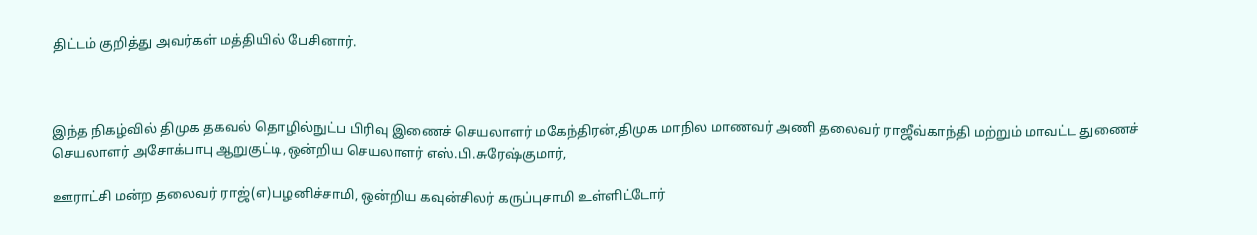திட்டம் குறித்து அவர்கள் மத்தியில் பேசினார்.



இந்த நிகழ்வில் திமுக தகவல் தொழில்நுட்ப பிரிவு இணைச் செயலாளர் மகேந்திரன்,திமுக மாநில மாணவர் அணி தலைவர் ராஜீவ்காந்தி மற்றும் மாவட்ட துணைச் செயலாளர் அசோக்பாபு ஆறுகுட்டி,ஒன்றிய செயலாளர் எஸ்.பி.சுரேஷ்குமார்,

ஊராட்சி மன்ற தலைவர் ராஜ்(எ)பழனிச்சாமி, ஒன்றிய கவுன்சிலர் கருப்புசாமி உள்ளிட்டோர்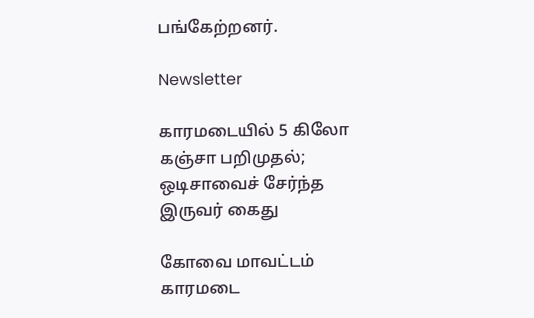பங்கேற்றனர்.

Newsletter

காரமடையில் 5 கிலோ கஞ்சா பறிமுதல்; ஒடிசாவைச் சேர்ந்த இருவர் கைது

கோவை மாவட்டம் காரமடை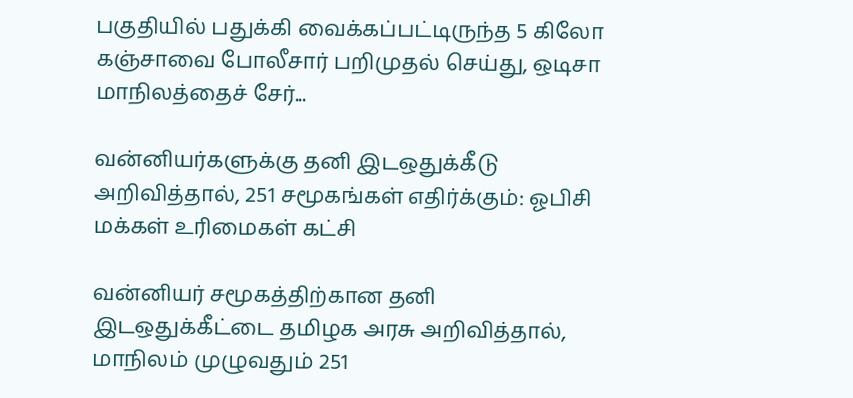பகுதியில் பதுக்கி வைக்கப்பட்டிருந்த 5 கிலோ கஞ்சாவை போலீசார் பறிமுதல் செய்து, ஒடிசா மாநிலத்தைச் சேர்...

வன்னியர்களுக்கு தனி இடஒதுக்கீடு அறிவித்தால், 251 சமூகங்கள் எதிர்க்கும்: ஓபிசி மக்கள் உரிமைகள் கட்சி

வன்னியர் சமூகத்திற்கான தனி இடஒதுக்கீட்டை தமிழக அரசு அறிவித்தால், மாநிலம் முழுவதும் 251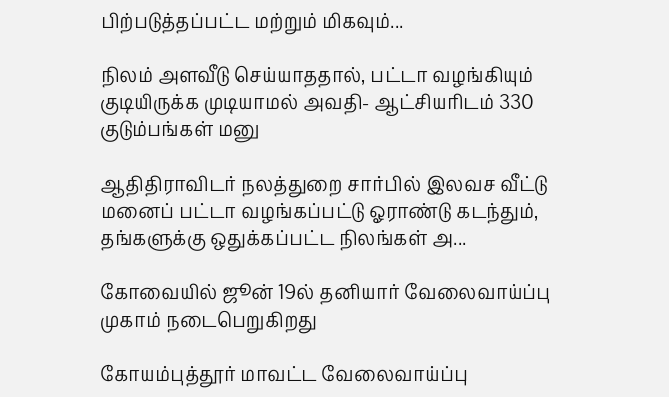பிற்படுத்தப்பட்ட மற்றும் மிகவும்...

நிலம் அளவீடு செய்யாததால், பட்டா வழங்கியும் குடியிருக்க முடியாமல் அவதி- ஆட்சியரிடம் 330 குடும்பங்கள் மனு

ஆதிதிராவிடர் நலத்துறை சார்பில் இலவச வீட்டு மனைப் பட்டா வழங்கப்பட்டு ஓராண்டு கடந்தும், தங்களுக்கு ஒதுக்கப்பட்ட நிலங்கள் அ...

கோவையில் ஜூன் 19ல் தனியார் வேலைவாய்ப்பு முகாம் நடைபெறுகிறது

கோயம்புத்தூர் மாவட்ட வேலைவாய்ப்பு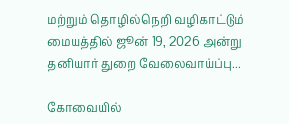மற்றும் தொழில்நெறி வழிகாட்டும் மையத்தில் ஜூன் 19, 2026 அன்று தனியார் துறை வேலைவாய்ப்பு...

கோவையில்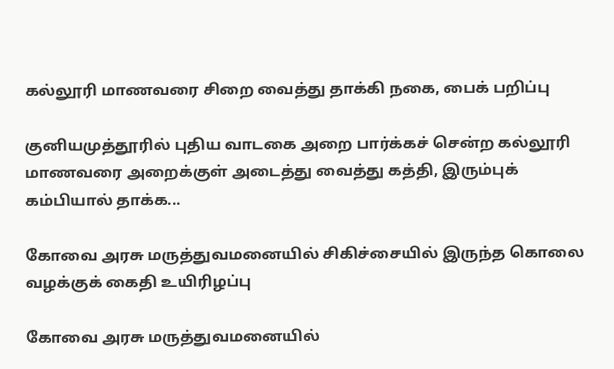கல்லூரி மாணவரை சிறை வைத்து தாக்கி நகை, பைக் பறிப்பு

குனியமுத்தூரில் புதிய வாடகை அறை பார்க்கச் சென்ற கல்லூரி மாணவரை அறைக்குள் அடைத்து வைத்து கத்தி, இரும்புக் கம்பியால் தாக்க...

கோவை அரசு மருத்துவமனையில் சிகிச்சையில் இருந்த கொலை வழக்குக் கைதி உயிரிழப்பு

கோவை அரசு மருத்துவமனையில்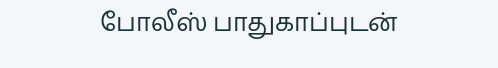போலீஸ் பாதுகாப்புடன்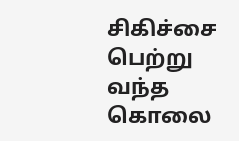சிகிச்சை பெற்று வந்த கொலை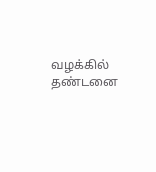வழக்கில் தண்டனை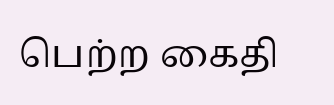பெற்ற கைதி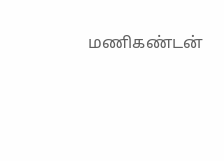மணிகண்டன்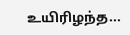உயிரிழந்த...